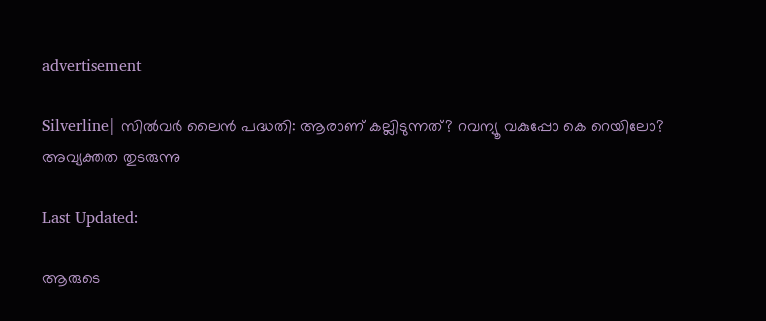advertisement

Silverline| സിൽവർ ലൈൻ പദ്ധതി: ആരാണ് കല്ലിടുന്നത്? റവന്യൂ വകുപ്പോ കെ റെയിലോ? അവ്യക്തത തുടരുന്നു

Last Updated:

ആരുടെ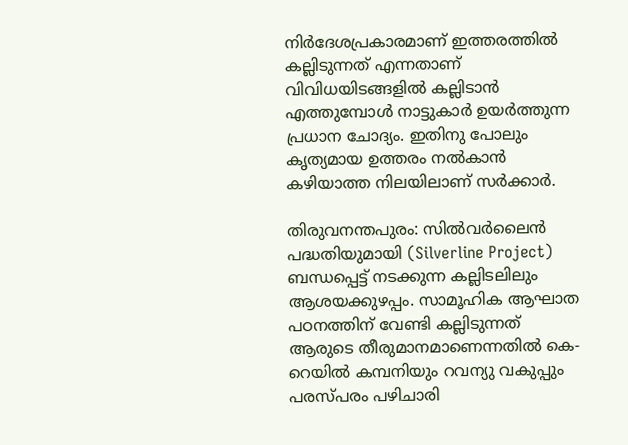നിര്‍ദേശപ്രകാരമാണ് ഇത്തരത്തില്‍ കല്ലിടുന്നത് എന്നതാണ് വിവിധയിടങ്ങളില്‍ കല്ലിടാന്‍ എത്തുമ്പോള്‍ നാട്ടുകാര്‍ ഉയര്‍ത്തുന്ന പ്രധാന ചോദ്യം. ഇതിനു പോലും കൃത്യമായ ഉത്തരം നല്‍കാന്‍ കഴിയാത്ത നിലയിലാണ് സർക്കാർ.

തിരുവനന്തപുരം: സില്‍വര്‍ലൈൻ പദ്ധതിയുമായി (Silverline Project) ബന്ധപ്പെട്ട് നടക്കുന്ന കല്ലിടലിലും ആശയക്കുഴപ്പം. സാമൂഹിക ആഘാത പഠനത്തിന് വേണ്ടി കല്ലിടുന്നത് ആരുടെ തീരുമാനമാണെന്നതില്‍ കെ-റെയില്‍ കമ്പനിയും റവന്യു വകുപ്പും പരസ്പരം പഴിചാരി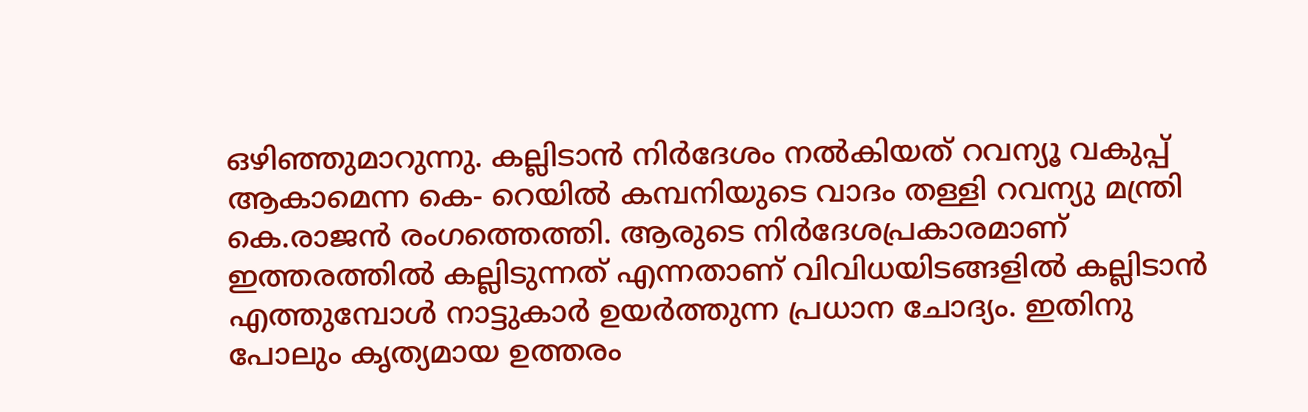ഒഴിഞ്ഞുമാറുന്നു. കല്ലിടാന്‍ നിര്‍ദേശം നല്‍കിയത് റവന്യൂ വകുപ്പ് ആകാമെന്ന കെ- റെയില്‍ കമ്പനിയുടെ വാദം തള്ളി റവന്യു മന്ത്രി കെ.രാജന്‍ രംഗത്തെത്തി. ആരുടെ നിര്‍ദേശപ്രകാരമാണ് ഇത്തരത്തില്‍ കല്ലിടുന്നത് എന്നതാണ് വിവിധയിടങ്ങളില്‍ കല്ലിടാന്‍ എത്തുമ്പോള്‍ നാട്ടുകാര്‍ ഉയര്‍ത്തുന്ന പ്രധാന ചോദ്യം. ഇതിനു പോലും കൃത്യമായ ഉത്തരം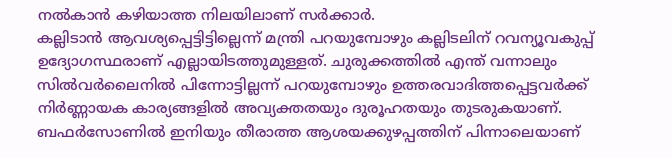നല്‍കാന്‍ കഴിയാത്ത നിലയിലാണ് സർക്കാർ.
കല്ലിടാൻ ആവശ്യപ്പെട്ടിട്ടില്ലെന്ന് മന്ത്രി പറയുമ്പോഴും കല്ലിടലിന് റവന്യൂവകുപ്പ് ഉദ്യോഗസ്ഥരാണ് എല്ലായിടത്തുമുള്ളത്. ചുരുക്കത്തിൽ എന്ത് വന്നാലും സിൽവ‍ർലൈനിൽ പിന്നോട്ടില്ലന്ന് പറയുമ്പോഴും ഉത്തരവാദിത്തപ്പെട്ടവർക്ക് നിർണ്ണായക കാര്യങ്ങളിൽ അവ്യക്തതയും ദുരൂഹതയും തുടരുകയാണ്. ബഫർസോണിൽ ഇനിയും തീരാത്ത ആശയക്കുഴപ്പത്തിന് പിന്നാലെയാണ്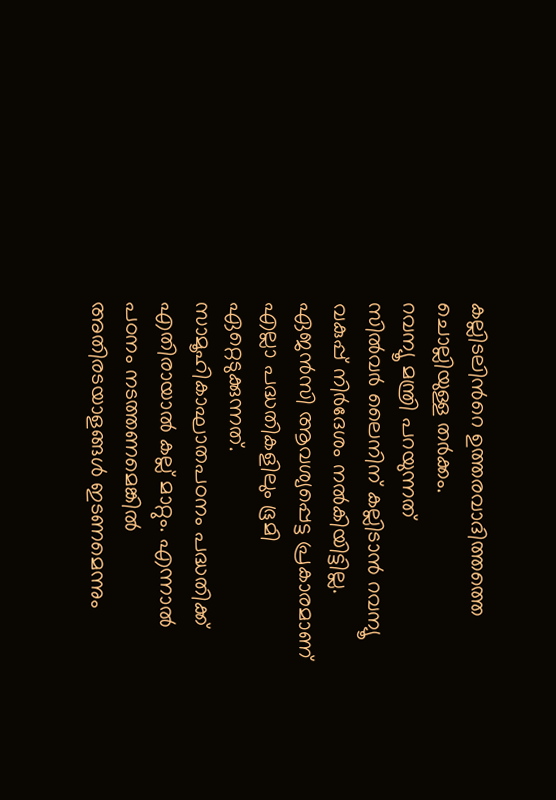കല്ലിടലിന്‍റെ ഉത്തരവാദിത്തത്തെ ചൊല്ലിയുള്ള തർക്കം.
റവന്യൂ മന്ത്രി പറയുന്നത്
സില്‍വര്‍ ലൈനിന് കല്ലിടാന്‍ റവന്യൂ വകുപ്പ് നിര്‍ദേശം നല്‍കിയിട്ടില്ല. ഏജന്‍സി ആവശ്യപ്പെട്ട പ്രകാരമാണ് എല്ലാ പദ്ധതികളിലും ഭൂമി ഏറ്റെടുക്കുന്നത്. സാമൂഹികാഘാതപഠനം പദ്ധതിക്ക് എതിരായാല്‍ കല്ല് മാറ്റും. എന്നാല്‍ പഠനം നടത്തണമെങ്കില്‍ അതിരടയാളങ്ങള്‍ ഇടണമെന്നും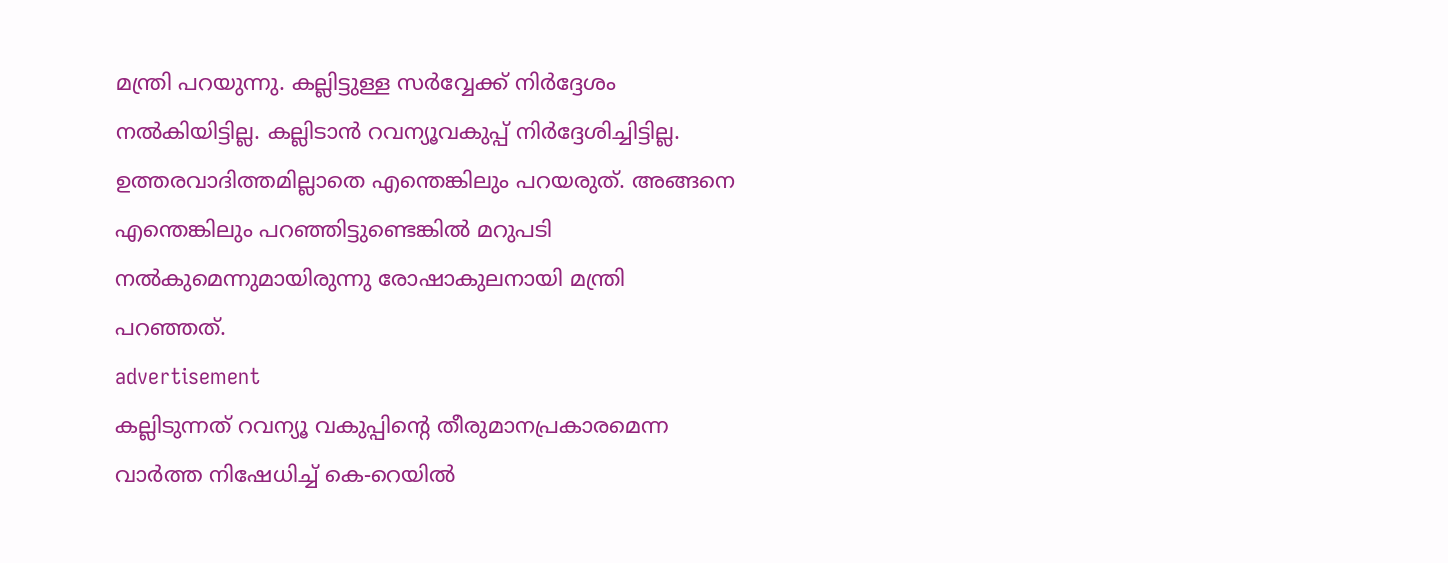മന്ത്രി പറയുന്നു. കല്ലിട്ടുള്ള സർവ്വേക്ക് നിർദ്ദേശം നൽകിയിട്ടില്ല. കല്ലിടാന്‍ റവന്യൂവകുപ്പ് നിര്‍ദ്ദേശിച്ചിട്ടില്ല. ഉത്തരവാദിത്തമില്ലാതെ എന്തെങ്കിലും പറയരുത്. അങ്ങനെ എന്തെങ്കിലും പറഞ്ഞിട്ടുണ്ടെങ്കില്‍ മറുപടി നല്‍കുമെന്നുമായിരുന്നു രോഷാകുലനായി മന്ത്രി പറഞ്ഞത്.
advertisement
കല്ലിടുന്നത് റവന്യൂ വകുപ്പിന്‍റെ തീരുമാനപ്രകാരമെന്ന വാര്‍ത്ത നിഷേധിച്ച് കെ-റെയില്‍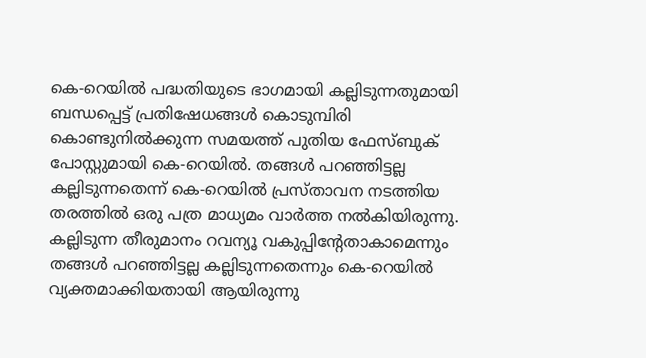കെ-റെയില്‍ പദ്ധതിയുടെ ഭാഗമായി കല്ലിടുന്നതുമായി ബന്ധപ്പെട്ട് പ്രതിഷേധങ്ങള്‍ കൊടുമ്പിരി കൊണ്ടുനില്‍ക്കുന്ന സമയത്ത് പുതിയ ഫേസ്ബുക് പോസ്റ്റുമായി കെ-റെയില്‍. തങ്ങള്‍ പറഞ്ഞിട്ടല്ല കല്ലിടുന്നതെന്ന് കെ-റെയില്‍ പ്രസ്താവന നടത്തിയ തരത്തില്‍ ഒരു പത്ര മാധ്യമം വാര്‍ത്ത നല്‍കിയിരുന്നു. കല്ലിടുന്ന തീരുമാനം റവന്യൂ വകുപ്പിന്‍റേതാകാമെന്നും തങ്ങള്‍ പറഞ്ഞിട്ടല്ല കല്ലിടുന്നതെന്നും കെ-റെയില്‍ വ്യക്തമാക്കിയതായി ആയിരുന്നു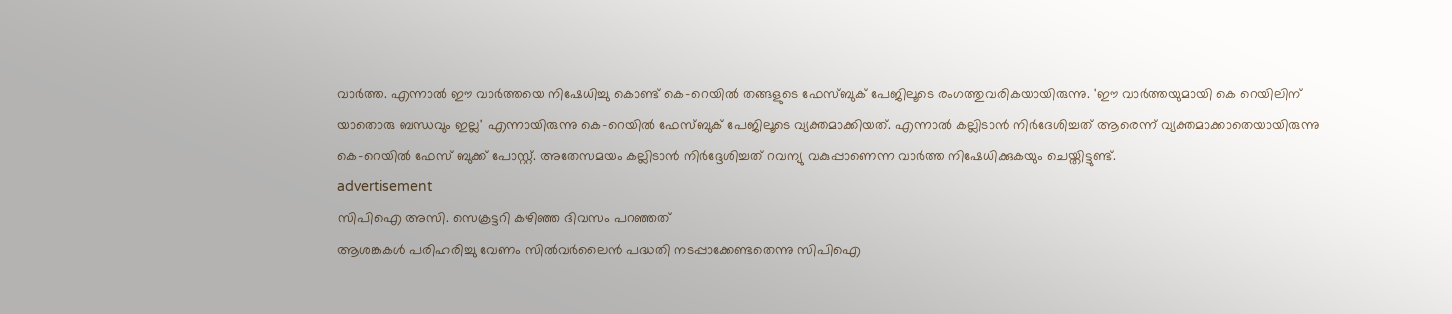വാര്‍ത്ത. എന്നാല്‍ ഈ വാര്‍ത്തയെ നിഷേധിച്ചു കൊണ്ട് കെ-റെയില്‍ തങ്ങളുടെ ഫേസ്ബുക് പേജിലൂടെ രംഗത്തുവരികയായിരുന്നു. 'ഈ വാർത്തയുമായി കെ റെയിലിന് യാതൊരു ബന്ധവും ഇല്ല' എന്നായിരുന്നു കെ-റെയില്‍ ഫേസ്ബുക് പേജിലൂടെ വ്യക്തമാക്കിയത്. എന്നാല്‍ കല്ലിടാൻ നിർദേശിച്ചത് ആരെന്ന് വ്യക്തമാക്കാതെയായിരുന്നു കെ-റെയിൽ ഫേസ് ബുക്ക് പോസ്റ്റ്. അതേസമയം കല്ലിടാന്‍ നിർദ്ദേശിച്ചത് റവന്യു വകുപ്പാണെന്ന വാർത്ത നിഷേധിക്കുകയും ചെയ്തിട്ടുണ്ട്.
advertisement
സിപിഐ അസി. സെക്രട്ടറി കഴിഞ്ഞ ദിവസം പറഞ്ഞത്
ആശങ്കകള്‍ പരിഹരിച്ചു വേണം സില്‍വര്‍ലൈന്‍ പദ്ധതി നടപ്പാക്കേണ്ടതെന്നു സിപിഐ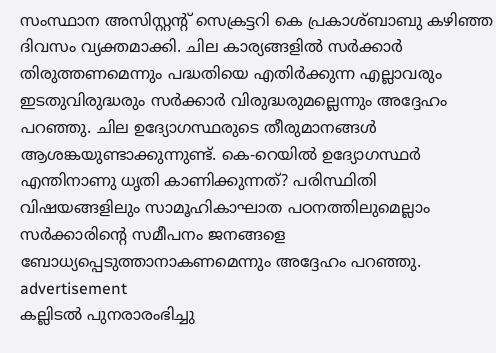സംസ്ഥാന അസിസ്റ്റന്റ് സെക്രട്ടറി കെ പ്രകാശ്ബാബു കഴിഞ്ഞ ദിവസം വ്യക്തമാക്കി. ചില കാര്യങ്ങളില്‍ സര്‍ക്കാര്‍ തിരുത്തണമെന്നും പദ്ധതിയെ എതിര്‍ക്കുന്ന എല്ലാവരും ഇടതുവിരുദ്ധരും സര്‍ക്കാര്‍ വിരുദ്ധരുമല്ലെന്നും അദ്ദേഹം പറഞ്ഞു. ചില ഉദ്യോഗസ്ഥരുടെ തീരുമാനങ്ങള്‍ ആശങ്കയുണ്ടാക്കുന്നുണ്ട്. കെ-റെയില്‍ ഉദ്യോഗസ്ഥര്‍ എന്തിനാണു ധൃതി കാണിക്കുന്നത്? പരിസ്ഥിതി വിഷയങ്ങളിലും സാമൂഹികാഘാത പഠനത്തിലുമെല്ലാം സര്‍ക്കാരിന്റെ സമീപനം ജനങ്ങളെ ബോധ്യപ്പെടുത്താനാകണമെന്നും അദ്ദേഹം പറഞ്ഞു.
advertisement
കല്ലിടൽ പുനരാരംഭിച്ചു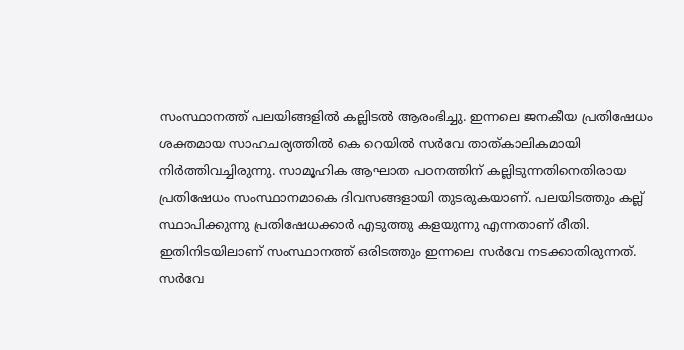സംസ്ഥാനത്ത് പലയിങ്ങളിൽ കല്ലിടൽ ആരംഭിച്ചു. ഇന്നലെ ജനകീയ പ്രതിഷേധം ശക്തമായ സാഹചര്യത്തിൽ കെ റെയിൽ സർവേ താത്കാലികമായി നിർത്തിവച്ചിരുന്നു. സാമൂഹിക ആഘാത പഠനത്തിന് കല്ലിടുന്നതിനെതിരായ പ്രതിഷേധം സംസ്ഥാനമാകെ ദിവസങ്ങളായി തുടരുകയാണ്. പലയിടത്തും കല്ല് സ്ഥാപിക്കുന്നു പ്രതിഷേധക്കാർ എടുത്തു കളയുന്നു എന്നതാണ് രീതി. ഇതിനിടയിലാണ് സംസ്ഥാനത്ത് ഒരിടത്തും ഇന്നലെ സർവേ നടക്കാതിരുന്നത്. സർവേ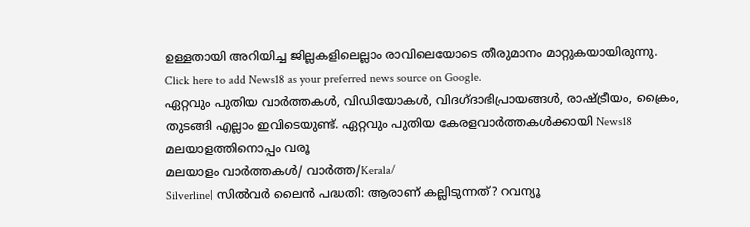ഉള്ളതായി അറിയിച്ച ജില്ലകളിലെല്ലാം രാവിലെയോടെ തീരുമാനം മാറ്റുകയായിരുന്നു.
Click here to add News18 as your preferred news source on Google.
ഏറ്റവും പുതിയ വാർത്തകൾ, വിഡിയോകൾ, വിദഗ്ദാഭിപ്രായങ്ങൾ, രാഷ്ട്രീയം, ക്രൈം, തുടങ്ങി എല്ലാം ഇവിടെയുണ്ട്. ഏറ്റവും പുതിയ കേരളവാർത്തകൾക്കായി News18 മലയാളത്തിനൊപ്പം വരൂ
മലയാളം വാർത്തകൾ/ വാർത്ത/Kerala/
Silverline| സിൽവർ ലൈൻ പദ്ധതി: ആരാണ് കല്ലിടുന്നത്? റവന്യൂ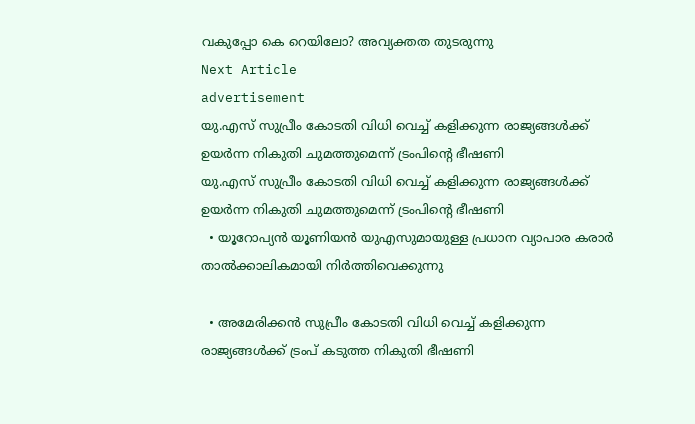വകുപ്പോ കെ റെയിലോ? അവ്യക്തത തുടരുന്നു
Next Article
advertisement
യു.എസ് സുപ്രീം കോടതി വിധി വെച്ച് കളിക്കുന്ന രാജ്യങ്ങൾക്ക് ഉയർന്ന നികുതി ചുമത്തുമെന്ന് ട്രംപിന്റെ ഭീഷണി
യു.എസ് സുപ്രീം കോടതി വിധി വെച്ച് കളിക്കുന്ന രാജ്യങ്ങൾക്ക് ഉയർന്ന നികുതി ചുമത്തുമെന്ന് ട്രംപിന്റെ ഭീഷണി
  • യൂറോപ്യൻ യൂണിയൻ യുഎസുമായുള്ള പ്രധാന വ്യാപാര കരാർ താൽക്കാലികമായി നിർത്തിവെക്കുന്നു

  • അമേരിക്കൻ സുപ്രീം കോടതി വിധി വെച്ച് കളിക്കുന്ന രാജ്യങ്ങൾക്ക് ട്രംപ് കടുത്ത നികുതി ഭീഷണി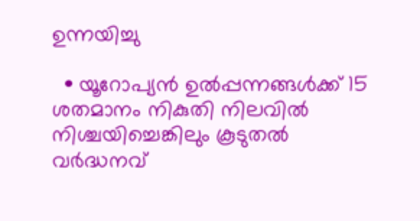ഉന്നയിച്ചു

  • യൂറോപ്യൻ ഉൽപ്പന്നങ്ങൾക്ക് 15 ശതമാനം നികുതി നിലവിൽ നിശ്ചയിച്ചെങ്കിലും കൂടുതൽ വർദ്ധനവ്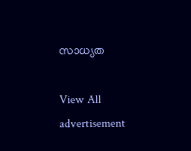സാധ്യത

View All
advertisement